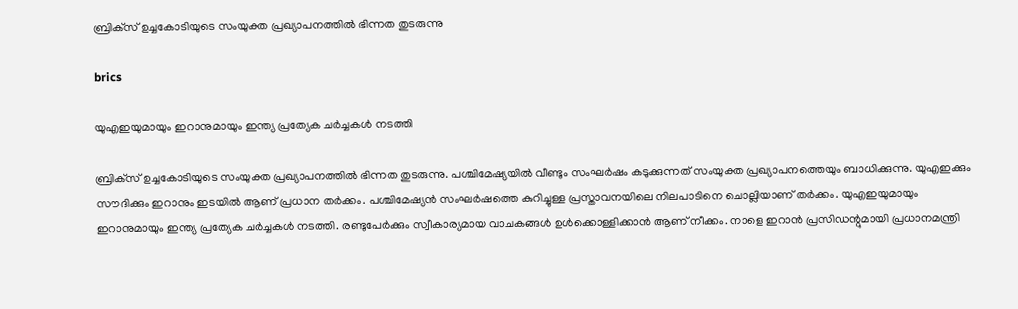ബ്രിക്‌സ് ഉച്ചകോടിയുടെ സംയുക്ത പ്രഖ്യാപനത്തില്‍ ഭിന്നത തുടരുന്നു

brics

യുഎഇയുമായും ഇറാനുമായും ഇന്ത്യ പ്രത്യേക ചര്‍ച്ചകള്‍ നടത്തി

ബ്രിക്‌സ് ഉച്ചകോടിയുടെ സംയുക്ത പ്രഖ്യാപനത്തില്‍ ഭിന്നത തുടരുന്നു. പശ്ചിമേഷ്യയില്‍ വീണ്ടും സംഘര്‍ഷം കടുക്കുന്നത് സംയുക്ത പ്രഖ്യാപനത്തെയും ബാധിക്കുന്നു. യുഎഇക്കും സൗദിക്കും ഇറാനും ഇടയില്‍ ആണ് പ്രധാന തര്‍ക്കം. പശ്ചിമേഷ്യന്‍ സംഘര്‍ഷത്തെ കുറിച്ചുള്ള പ്രസ്താവനയിലെ നിലപാടിനെ ചൊല്ലിയാണ് തര്‍ക്കം. യുഎഇയുമായും ഇറാനുമായും ഇന്ത്യ പ്രത്യേക ചര്‍ച്ചകള്‍ നടത്തി. രണ്ടുപേര്‍ക്കും സ്വീകാര്യമായ വാചകങ്ങള്‍ ഉള്‍ക്കൊള്ളിക്കാന്‍ ആണ് നീക്കം. നാളെ ഇറാന്‍ പ്രസിഡന്റുമായി പ്രധാനമന്ത്രി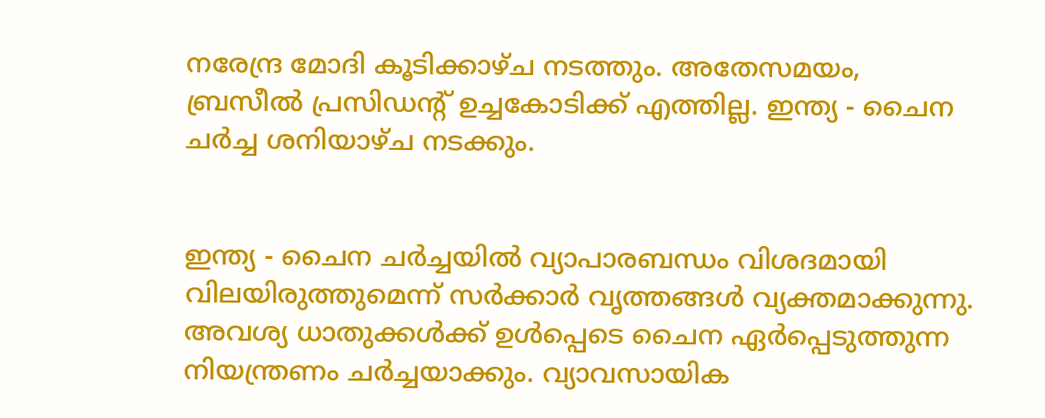നരേന്ദ്ര മോദി കൂടിക്കാഴ്ച നടത്തും. അതേസമയം, ബ്രസീല്‍ പ്രസിഡന്റ് ഉച്ചകോടിക്ക് എത്തില്ല. ഇന്ത്യ - ചൈന ചര്‍ച്ച ശനിയാഴ്ച നടക്കും.


ഇന്ത്യ - ചൈന ചര്‍ച്ചയില്‍ വ്യാപാരബന്ധം വിശദമായി വിലയിരുത്തുമെന്ന് സര്‍ക്കാര്‍ വൃത്തങ്ങള്‍ വ്യക്തമാക്കുന്നു. അവശ്യ ധാതുക്കള്‍ക്ക് ഉള്‍പ്പെടെ ചൈന ഏര്‍പ്പെടുത്തുന്ന നിയന്ത്രണം ചര്‍ച്ചയാക്കും. വ്യാവസായിക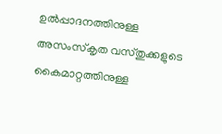ഉല്‍പ്പാദനത്തിനുള്ള അസംസ്‌കൃത വസ്തുക്കളുടെ കൈമാറ്റത്തിനുള്ള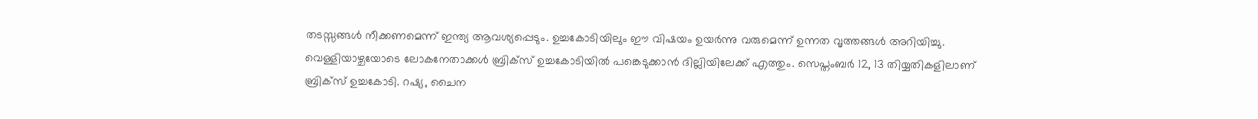തടസ്സങ്ങള്‍ നീക്കണമെന്ന് ഇന്ത്യ ആവശ്യപ്പെടും. ഉച്ചകോടിയിലും ഈ വിഷയം ഉയര്‍ന്നു വരുമെന്ന് ഉന്നത വൃത്തങ്ങള്‍ അറിയിച്ചു. വെള്ളിയാഴ്ചയോടെ ലോകനേതാക്കള്‍ ബ്രിക്‌സ് ഉച്ചകോടിയില്‍ പങ്കെടുക്കാന്‍ ദില്ലിയിലേക്ക് എത്തും. സെപ്തംബര്‍ 12, 13 തിയ്യതികളിലാണ് ബ്രിക്‌സ് ഉച്ചകോടി. റഷ്യ, ചൈന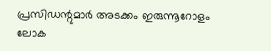പ്രസിഡന്റുമാര്‍ അടക്കം ഇരുന്നൂറോളം ലോക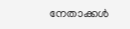നേതാക്കള്‍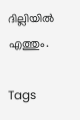ദില്ലിയില്‍ എത്തും.

Tags